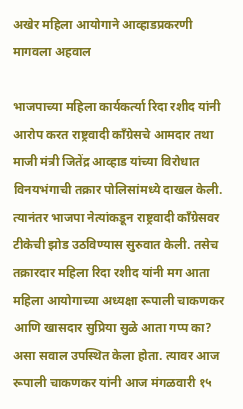अखेर महिला आयोगाने आव्हाडप्रकरणी मागवला अहवाल

भाजपाच्या महिला कार्यकर्त्या रिदा रशीद यांनी आरोप करत राष्ट्रवादी काँग्रेसचे आमदार तथा माजी मंत्री जितेंद्र आव्हाड यांच्या विरोधात विनयभंगाची तक्रार पोलिसांमध्ये दाखल केली. त्यानंतर भाजपा नेत्यांकडून राष्ट्रवादी काँग्रेसवर टीकेची झोड उठविण्यास सुरुवात केली. तसेच तक्रारदार महिला रिदा रशीद यांनी मग आता महिला आयोगाच्या अध्यक्षा रूपाली चाकणकर आणि खासदार सुप्रिया सुळे आता गप्प का? असा सवाल उपस्थित केला होता. त्यावर आज रूपाली चाकणकर यांनी आज मंगळवारी १५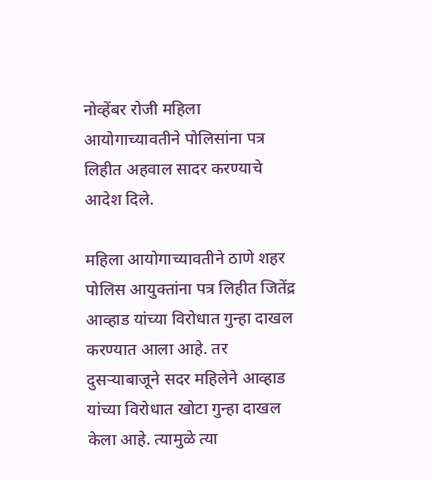नोव्हेंबर रोजी महिला आयोगाच्यावतीने पोलिसांना पत्र लिहीत अहवाल सादर करण्याचे आदेश दिले.

महिला आयोगाच्यावतीने ठाणे शहर पोलिस आयुक्तांना पत्र लिहीत जितेंद्र आव्हाड यांच्या विरोधात गुन्हा दाखल करण्यात आला आहे. तर दुसऱ्याबाजूने सदर महिलेने आव्हाड यांच्या विरोधात खोटा गुन्हा दाखल केला आहे. त्यामुळे त्या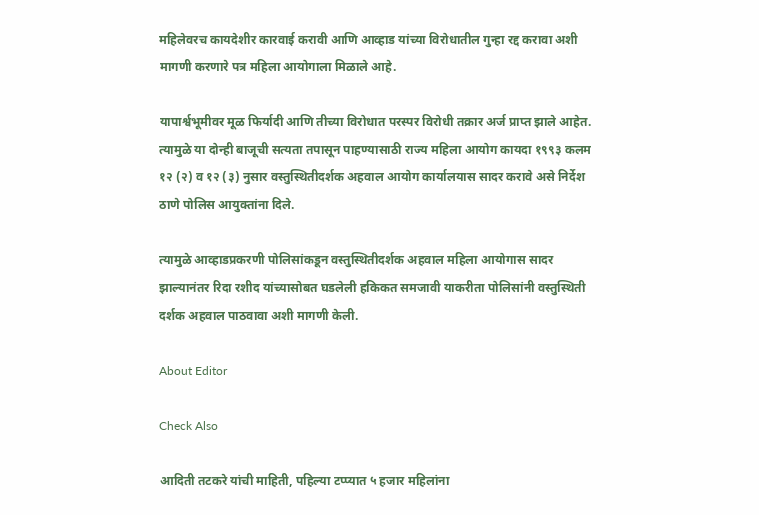महिलेवरच कायदेशीर कारवाई करावी आणि आव्हाड यांच्या विरोधातील गुन्हा रद्द करावा अशी मागणी करणारे पत्र महिला आयोगाला मिळाले आहे.

यापार्श्वभूमीवर मूळ फिर्यादी आणि तीच्या विरोधात परस्पर विरोधी तक्रार अर्ज प्राप्त झाले आहेत. त्यामुळे या दोन्ही बाजूची सत्यता तपासून पाहण्यासाठी राज्य महिला आयोग कायदा १९९३ कलम १२ (२) व १२ (३) नुसार वस्तुस्थितीदर्शक अहवाल आयोग कार्यालयास सादर करावे असे निर्देश ठाणे पोलिस आयुक्तांना दिले.

त्यामुळे आव्हाडप्रकरणी पोलिसांकडून वस्तुस्थितीदर्शक अहवाल महिला आयोगास सादर झाल्यानंतर रिदा रशीद यांच्यासोबत घडलेली हकिकत समजावी याकरीता पोलिसांनी वस्तुस्थिती दर्शक अहवाल पाठवावा अशी मागणी केली.

About Editor

Check Also

आदिती तटकरे यांची माहिती, पहिल्या टप्प्यात ५ हजार महिलांना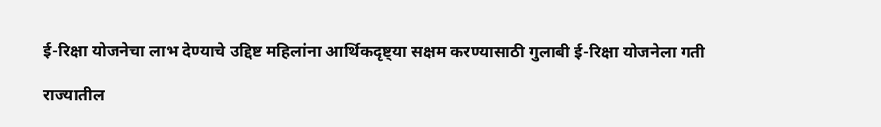ई-रिक्षा योजनेचा लाभ देण्याचे उद्दिष्ट महिलांना आर्थिकदृष्ट्या सक्षम करण्यासाठी गुलाबी ई-रिक्षा योजनेला गती

राज्यातील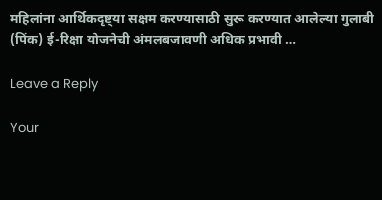महिलांना आर्थिकदृष्ट्या सक्षम करण्यासाठी सुरू करण्यात आलेल्या गुलाबी (पिंक) ई-रिक्षा योजनेची अंमलबजावणी अधिक प्रभावी …

Leave a Reply

Your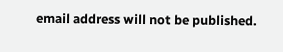email address will not be published.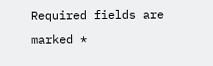Required fields are marked *